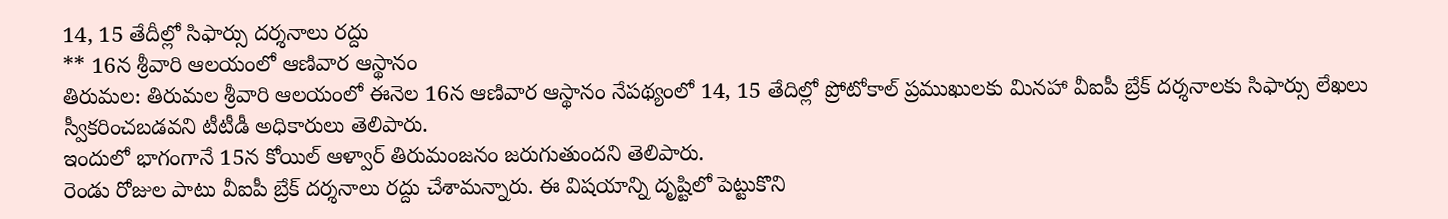14, 15 తేదీల్లో సిఫార్సు దర్శనాలు రద్దు
** 16న శ్రీవారి ఆలయంలో ఆణివార ఆస్థానం
తిరుమల: తిరుమల శ్రీవారి ఆలయంలో ఈనెల 16న ఆణివార ఆస్థానం నేపథ్యంలో 14, 15 తేదిల్లో ప్రోటోకాల్ ప్రముఖులకు మినహా వీఐపీ బ్రేక్ దర్శనాలకు సిఫార్సు లేఖలు స్వీకరించబడవని టీటీడీ అధికారులు తెలిపారు.
ఇందులో భాగంగానే 15న కోయిల్ ఆళ్వార్ తిరుమంజనం జరుగుతుందని తెలిపారు.
రెండు రోజుల పాటు వీఐపీ బ్రేక్ దర్శనాలు రద్దు చేశామన్నారు. ఈ విషయాన్ని దృష్టిలో పెట్టుకొని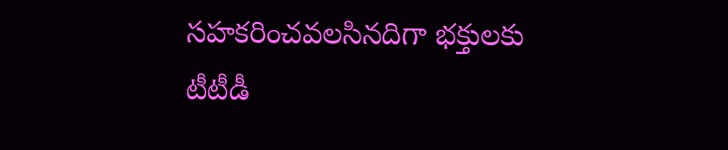సహకరించవలసినదిగా భక్తులకు టీటీడీ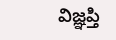విజ్ఞప్తి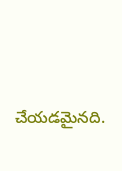చేయడమైనది.